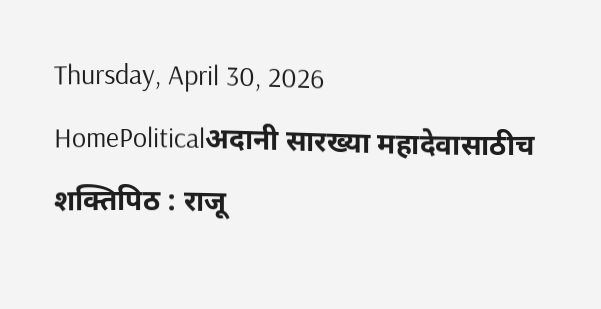Thursday, April 30, 2026
HomePoliticalअदानी सारख्या महादेवासाठीच शक्तिपिठ : राजू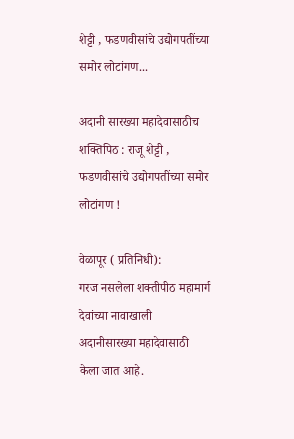शेट्टी , फडणवीसांचे उद्योगपतींच्या समोर लोटांगण...

अदानी सारख्या महादेवासाठीच शक्तिपिठ : राजू शेट्टी , फडणवीसांचे उद्योगपतींच्या समोर लोटांगण !

वेळापूर ( प्रतिनिधी):
गरज नसलेला शक्तीपीठ महामार्ग देवांच्या नावाखाली अदानीसारख्या महादेवासाठी केला जात आहे.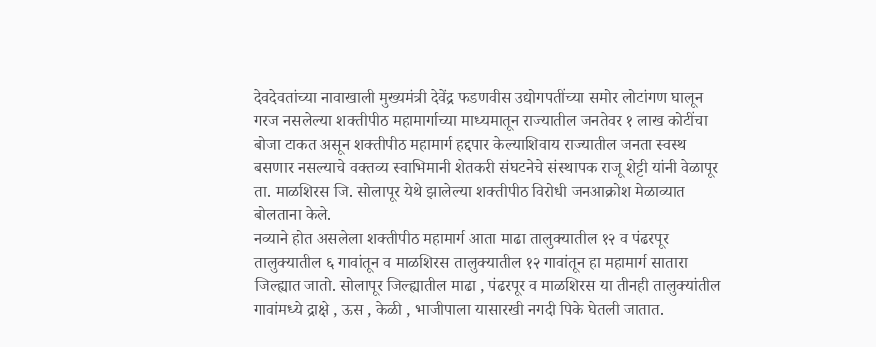देवदेवतांच्या नावाखाली मुख्यमंत्री देवेंद्र फडणवीस उद्योगपतींच्या समोर लोटांगण घालून गरज नसलेल्या शक्तीपीठ महामार्गाच्या माध्यमातून राज्यातील जनतेवर १ लाख कोटींचा बोजा टाकत असून शक्तीपीठ महामार्ग हद्दपार केल्याशिवाय राज्यातील जनता स्वस्थ बसणार नसल्याचे वक्तव्य स्वाभिमानी शेतकरी संघटनेचे संस्थापक राजू शेट्टी यांनी वेळापूर ता. माळशिरस जि. सोलापूर येथे झालेल्या शक्तीपीठ विरोधी जनआक्रोश मेळाव्यात बोलताना केले.
नव्याने होत असलेला शक्तीपीठ महामार्ग आता माढा तालुक्यातील १२ व पंढरपूर तालुक्यातील ६ गावांतून व माळशिरस तालुक्यातील १२ गावांतून हा महामार्ग सातारा जिल्ह्यात जातो. सोलापूर जिल्ह्यातील माढा , पंढरपूर व माळशिरस या तीनही तालुक्यांतील गावांमध्ये द्राक्षे , ऊस , केळी , भाजीपाला यासारखी नगदी पिके घेतली जातात.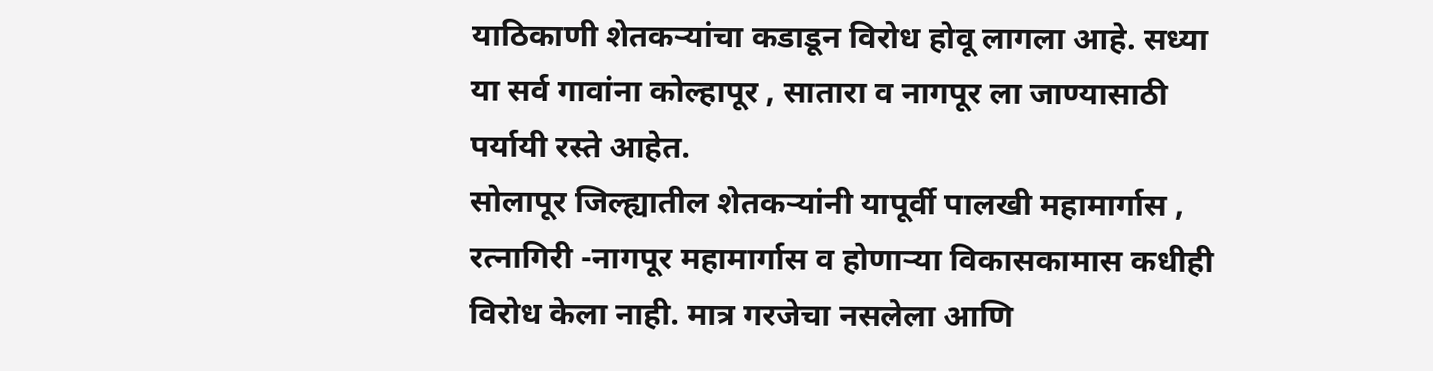याठिकाणी शेतकऱ्यांचा कडाडून विरोध होवू लागला आहे. सध्या या सर्व गावांना कोल्हापूर , सातारा व नागपूर ला जाण्यासाठी पर्यायी रस्ते आहेत.
सोलापूर जिल्ह्यातील शेतकऱ्यांनी यापूर्वी पालखी महामार्गास , रत्नागिरी -नागपूर महामार्गास व होणाऱ्या विकासकामास कधीही विरोध केला नाही. मात्र गरजेचा नसलेला आणि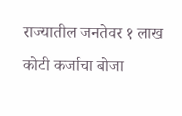राज्यातील जनतेवर १ लाख कोटी कर्जाचा बोजा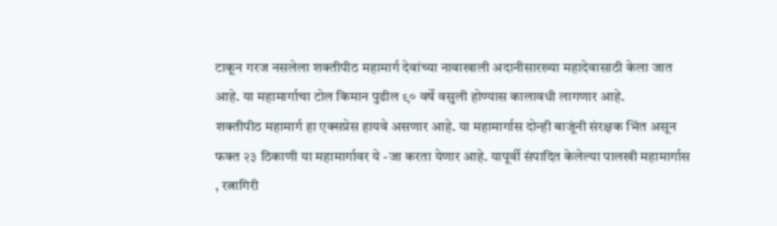टाकून गरज नसलेला शक्तीपीठ महामार्ग देवांच्या नावाखाली अदानीसारख्या महादेवासाठी केला जात आहे. या महामार्गाचा टोल किमान पुढील ९० वर्षे वसुली होण्यास कालावधी लागणार आहे.
शक्तीपीठ महामार्ग हा एक्सप्रेस हायवे असणार आहे. या महामार्गास दोन्ही बाजूंनी संरक्षक भिंत असून फक्त २३ ठिकाणी या महामार्गावर ये -जा करता येणार आहे. यापूर्वी संपादित केलेल्या पालखी महामार्गास , रत्नागिरी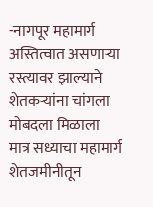-नागपूर महामार्ग अस्तित्वात असणाऱ्या रस्त्यावर झाल्याने शेतकऱ्यांना चांगला मोबदला मिळाला मात्र सध्याचा महामार्ग शेतजमीनीतून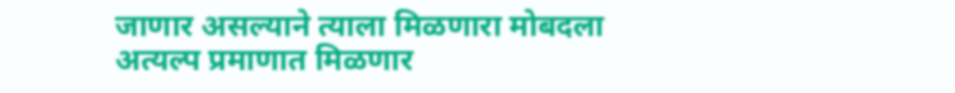जाणार असल्याने त्याला मिळणारा मोबदला अत्यल्प प्रमाणात मिळणार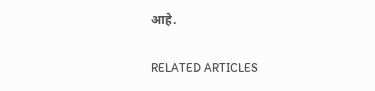आहे.

RELATED ARTICLES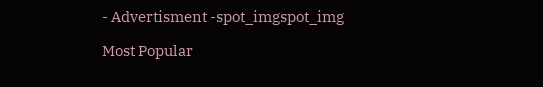- Advertisment -spot_imgspot_img

Most Popular